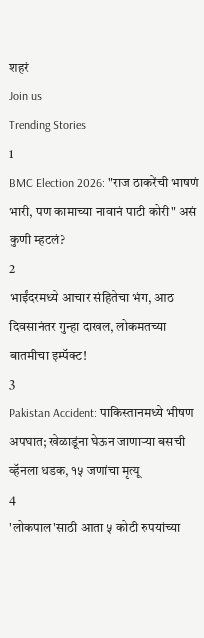शहरं
Join us
Trending Stories
1
BMC Election 2026: "राज ठाकरेंची भाषणं भारी, पण कामाच्या नावानं पाटी कोरी" असं कुणी म्हटलं?
2
भाईंदरमध्ये आचार संहितेचा भंग, आठ दिवसानंतर गुन्हा दाखल, लोकमतच्या बातमीचा इम्पॅक्ट!
3
Pakistan Accident: पाकिस्तानमध्ये भीषण अपघात; खेळाडूंना घेऊन जाणाऱ्या बसची व्हॅनला धडक, १५ जणांचा मृत्यू
4
'लोकपाल'साठी आता ५ कोटी रुपयांच्या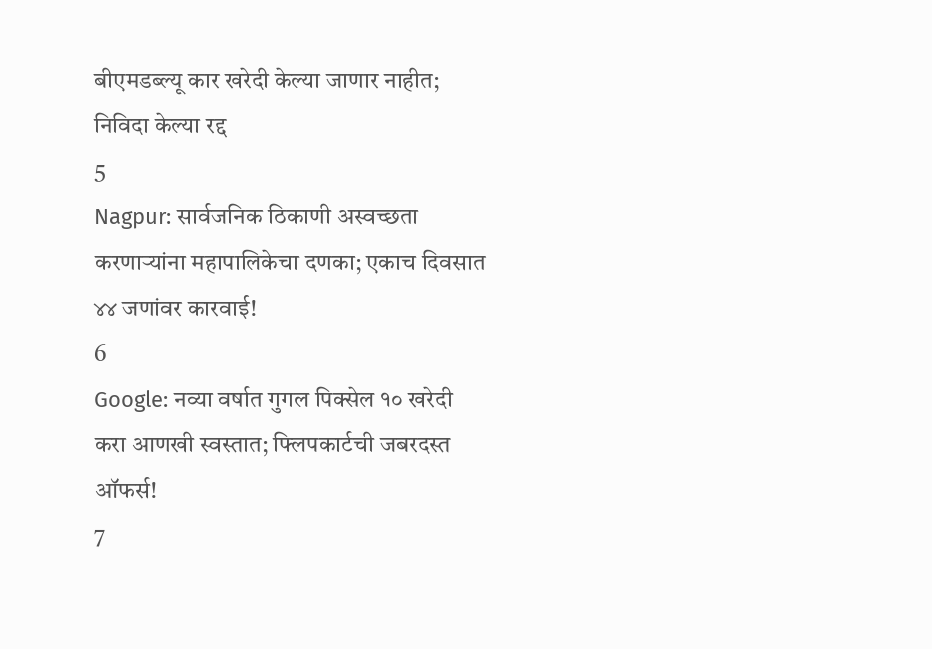बीएमडब्ल्यू कार खरेदी केल्या जाणार नाहीत; निविदा केल्या रद्द
5
Nagpur: सार्वजनिक ठिकाणी अस्वच्छता करणाऱ्यांना महापालिकेचा दणका; एकाच दिवसात ४४ जणांवर कारवाई!
6
Google: नव्या वर्षात गुगल पिक्सेल १० खरेदी करा आणखी स्वस्तात; फ्लिपकार्टची जबरदस्त ऑफर्स!
7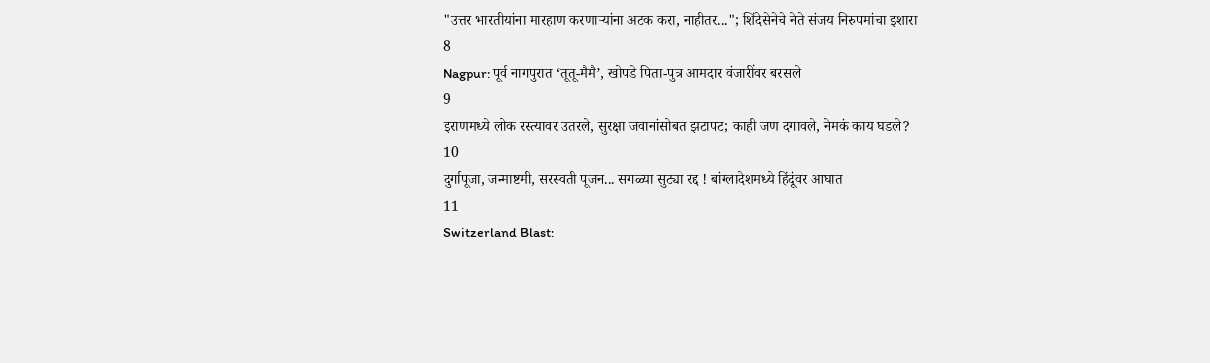"उत्तर भारतीयांना मारहाण करणाऱ्यांना अटक करा, नाहीतर..."; शिंदेसेनेचे नेते संजय निरुपमांचा इशारा
8
Nagpur: पूर्व नागपुरात ‘तूतू-मैमै’, खोपडे पिता-पुत्र आमदार वंजारींवर बरसले
9
इराणमध्ये लोक रस्त्यावर उतरले, सुरक्षा जवानांसोबत झटापट; काही जण दगावले, नेमकं काय घडले?
10
दुर्गापूजा, जन्माष्टमी, सरस्वती पूजन... सगळ्या सुट्या रद्द ! बांग्लादेशमध्ये हिंदूंवर आघात
11
Switzerland Blast: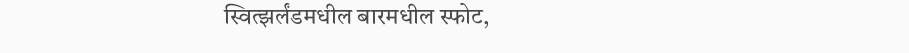स्वित्झर्लंडमधील बारमधील स्फोट,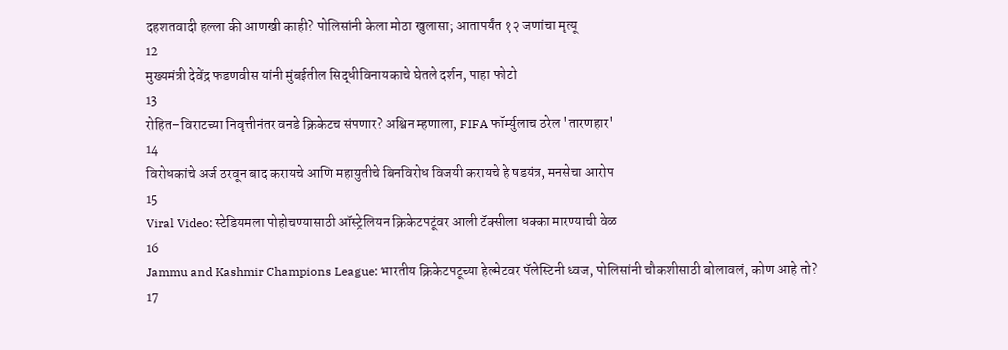दहशतवादी हल्ला की आणखी काही? पोलिसांनी केला मोठा खुलासा; आतापर्यंत १२ जणांचा मृत्यू
12
मुख्यमंत्री देवेंद्र फडणवीस यांनी मुंबईतील सिद्धीविनायकाचे घेतले दर्शन, पाहा फोटो
13
रोहित–विराटच्या निवृत्तीनंतर वनडे क्रिकेटच संपणार? अश्विन म्हणाला, FIFA फॉर्म्युलाच ठरेल 'तारणहार'
14
विरोधकांचे अर्ज ठरवून बाद करायचे आणि महायुतीचे बिनविरोध विजयी करायचे हे षडयंत्र, मनसेचा आरोप
15
Viral Video: स्टेडियमला पोहोचण्यासाठी ऑस्ट्रेलियन क्रिकेटपटूंवर आली टॅक्सीला धक्का मारण्याची वेळ
16
Jammu and Kashmir Champions League: भारतीय क्रिकेटपटूच्या हेल्मेटवर पॅलेस्टिनी ध्वज, पोलिसांनी चौकशीसाठी बोलावलं, कोण आहे तो?
17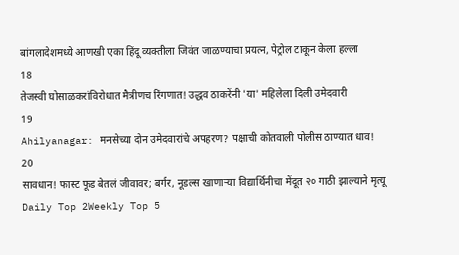बांगलादेशमध्ये आणखी एका हिंदू व्यक्तीला जिवंत जाळण्याचा प्रयत्न, पेट्रोल टाकून केला हल्ला
18
तेजस्वी घोसाळकरांविरोधात मैत्रीणच रिंगणात! उद्धव ठाकरेंनी 'या' महिलेला दिली उमेदवारी
19
Ahilyanagar: मनसेच्या दोन उमेदवारांचे अपहरण? पक्षाची कोतवाली पोलीस ठाण्यात धाव!
20
सावधान! फास्ट फूड बेतलं जीवावर; बर्गर, नूडल्स खाणाऱ्या विद्यार्थिनीचा मेंदूत २० गाठी झाल्याने मृत्यू
Daily Top 2Weekly Top 5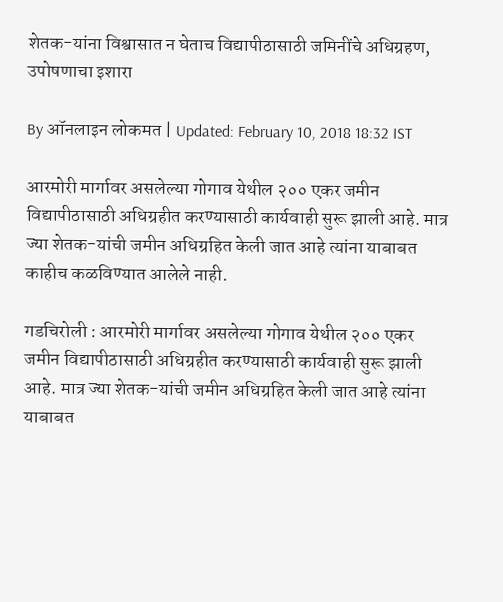शेतक-यांना विश्वासात न घेताच विद्यापीठासाठी जमिनींचे अधिग्रहण, उपोषणाचा इशारा

By ऑनलाइन लोकमत | Updated: February 10, 2018 18:32 IST

आरमोरी मार्गावर असलेल्या गोगाव येथील २०० एकर जमीन विद्यापीठासाठी अधिग्रहीत करण्यासाठी कार्यवाही सुरू झाली आहे. मात्र ज्या शेतक-यांची जमीन अधिग्रहित केली जात आहे त्यांना याबाबत काहीच कळविण्यात आलेले नाही.

गडचिरोली : आरमोरी मार्गावर असलेल्या गोगाव येथील २०० एकर जमीन विद्यापीठासाठी अधिग्रहीत करण्यासाठी कार्यवाही सुरू झाली आहे. मात्र ज्या शेतक-यांची जमीन अधिग्रहित केली जात आहे त्यांना याबाबत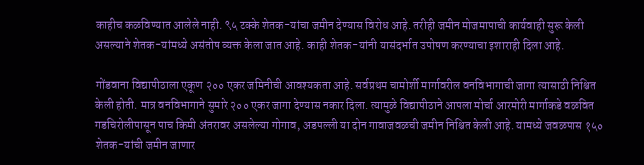काहीच कळविण्यात आलेले नाही. ९५ टक्के शेतक-यांचा जमीन देण्यास विरोध आहे. तरीही जमीन मोजमापाची कार्यवाही सुरू केली असल्याने शेतक-यांमध्ये असंतोष व्यक्त केला जात आहे. काही शेतक-यांनी यासंदर्भात उपोषण करण्याचा इशाराही दिला आहे.

गोंडवाना विद्यापीठाला एकूण २०० एकर जमिनीची आवश्यकता आहे. सर्वप्रथम चामोर्शी मार्गावरील वनविभागाची जागा त्यासाठी निश्चित केली होती. मात्र वनविभागाने सुमारे २०० एकर जागा देण्यास नकार दिला. त्यामुळे विद्यापीठाने आपला मोर्चा आरमोरी मार्गाकडे वळवित गडचिरोलीपासून पाच किमी अंतरावर असलेल्या गोगाव, अडपल्ली या दोन गावाजवळची जमीन निश्चित केली आहे. यामध्ये जवळपास १५० शेतक-यांची जमीन जाणार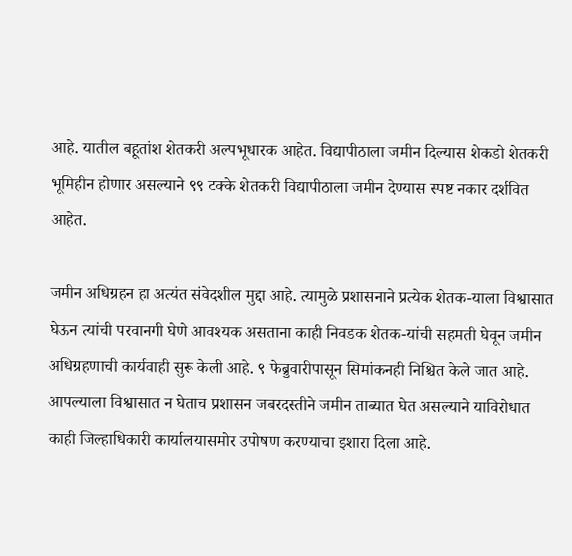आहे. यातील बहूतांश शेतकरी अल्पभूधारक आहेत. विद्यापीठाला जमीन दिल्यास शेकडो शेतकरी भूमिहीन होणार असल्याने ९९ टक्के शेतकरी विद्यापीठाला जमीन देण्यास स्पष्ट नकार दर्शवित आहेत.

जमीन अधिग्रहन हा अत्यंत संवेदशील मुद्दा आहे. त्यामुळे प्रशासनाने प्रत्येक शेतक-याला विश्वासात घेऊन त्यांची परवानगी घेणे आवश्यक असताना काही निवडक शेतक-यांची सहमती घेवून जमीन अधिग्रहणाची कार्यवाही सुरू केली आहे. ९ फेब्रुवारीपासून सिमांकनही निश्चित केले जात आहे. आपल्याला विश्वासात न घेताच प्रशासन जबरदस्तीने जमीन ताब्यात घेत असल्याने याविरोधात काही जिल्हाधिकारी कार्यालयासमोर उपोषण करण्याचा इशारा दिला आहे.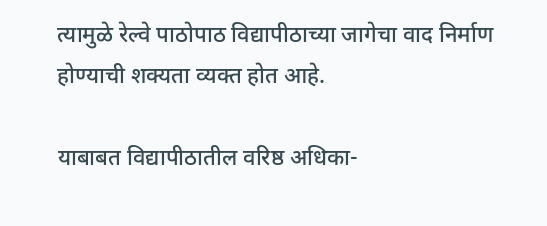त्यामुळे रेल्वे पाठोपाठ विद्यापीठाच्या जागेचा वाद निर्माण होण्याची शक्यता व्यक्त होत आहे.

याबाबत विद्यापीठातील वरिष्ठ अधिका-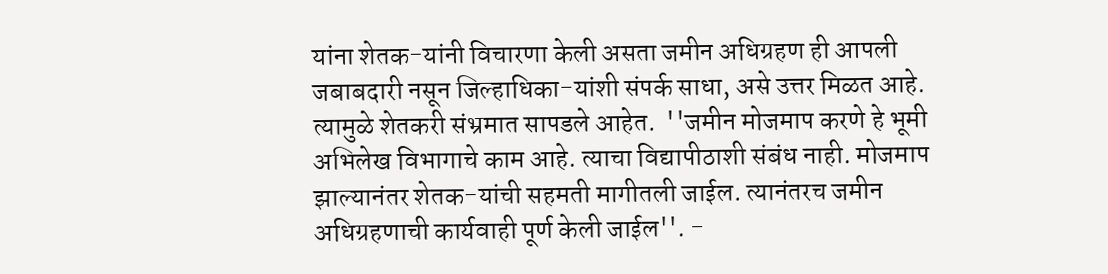यांना शेतक-यांनी विचारणा केली असता जमीन अधिग्रहण ही आपली जबाबदारी नसून जिल्हाधिका-यांशी संपर्क साधा, असे उत्तर मिळत आहे. त्यामुळे शेतकरी संभ्रमात सापडले आहेत.  ''जमीन मोजमाप करणे हे भूमी अभिलेख विभागाचे काम आहे. त्याचा विद्यापीठाशी संबंध नाही. मोजमाप झाल्यानंतर शेतक-यांची सहमती मागीतली जाईल. त्यानंतरच जमीन अधिग्रहणाची कार्यवाही पूर्ण केली जाईल''. -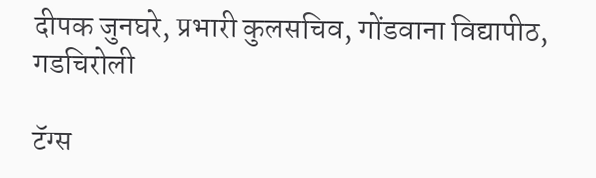दीपक जुनघरे, प्रभारी कुलसचिव, गोंडवाना विद्यापीठ, गडचिरोली

टॅग्स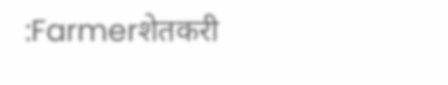:Farmerशेतकरी